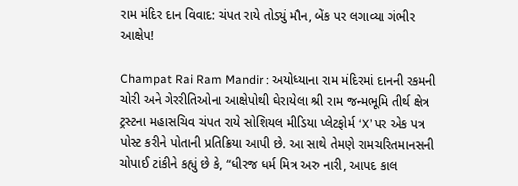રામ મંદિર દાન વિવાદ: ચંપત રાયે તોડ્યું મૌન, બેંક પર લગાવ્યા ગંભીર આક્ષેપ!

Champat Rai Ram Mandir : અયોધ્યાના રામ મંદિરમાં દાનની રકમની ચોરી અને ગેરરીતિઓના આક્ષેપોથી ઘેરાયેલા શ્રી રામ જન્મભૂમિ તીર્થ ક્ષેત્ર ટ્રસ્ટના મહાસચિવ ચંપત રાયે સોશિયલ મીડિયા પ્લેટફોર્મ ‘X’ પર એક પત્ર પોસ્ટ કરીને પોતાની પ્રતિક્રિયા આપી છે. આ સાથે તેમણે રામચરિતમાનસની ચોપાઈ ટાંકીને કહ્યું છે કે, “ધીરજ ધર્મ મિત્ર અરુ નારી, આપદ કાલ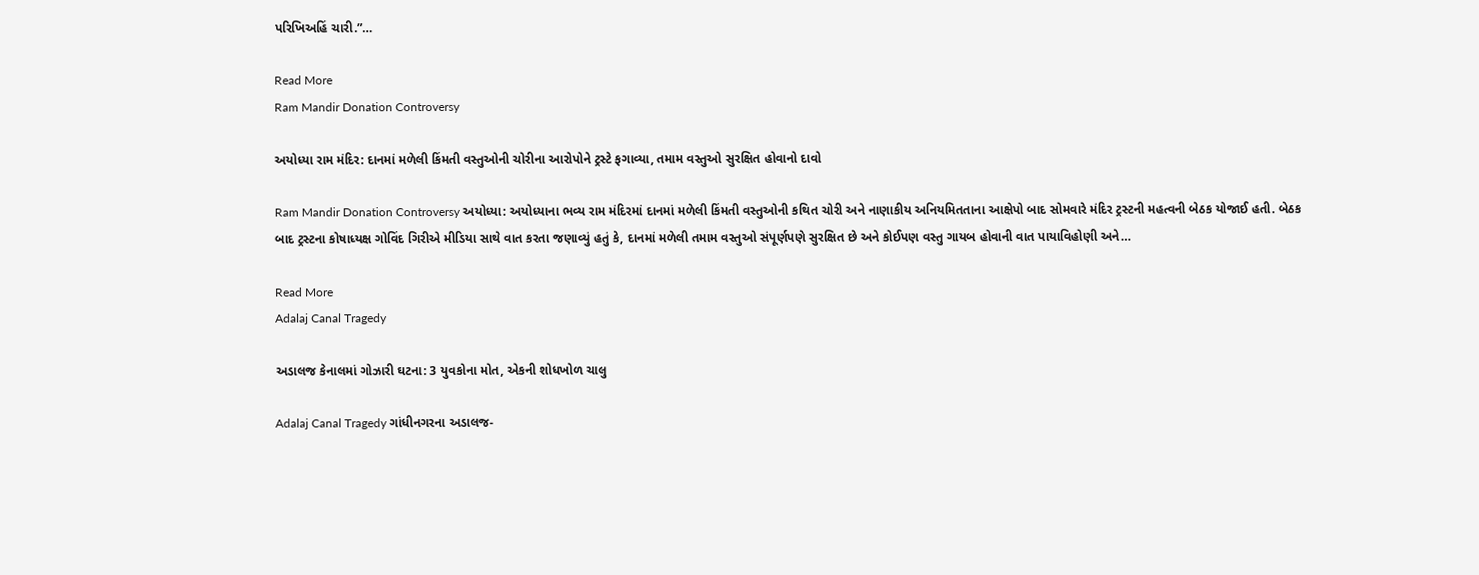પરિખિઅહિં ચારી.”…

Read More
Ram Mandir Donation Controversy

અયોધ્યા રામ મંદિર: દાનમાં મળેલી કિંમતી વસ્તુઓની ચોરીના આરોપોને ટ્રસ્ટે ફગાવ્યા, તમામ વસ્તુઓ સુરક્ષિત હોવાનો દાવો

Ram Mandir Donation Controversy અયોધ્યા: અયોધ્યાના ભવ્ય રામ મંદિરમાં દાનમાં મળેલી કિંમતી વસ્તુઓની કથિત ચોરી અને નાણાકીય અનિયમિતતાના આક્ષેપો બાદ સોમવારે મંદિર ટ્રસ્ટની મહત્વની બેઠક યોજાઈ હતી. બેઠક બાદ ટ્રસ્ટના કોષાધ્યક્ષ ગોવિંદ ગિરીએ મીડિયા સાથે વાત કરતા જણાવ્યું હતું કે, દાનમાં મળેલી તમામ વસ્તુઓ સંપૂર્ણપણે સુરક્ષિત છે અને કોઈપણ વસ્તુ ગાયબ હોવાની વાત પાયાવિહોણી અને…

Read More
Adalaj Canal Tragedy

અડાલજ કેનાલમાં ગોઝારી ઘટના: 3 યુવકોના મોત, એકની શોધખોળ ચાલુ

Adalaj Canal Tragedy ગાંધીનગરના અડાલજ-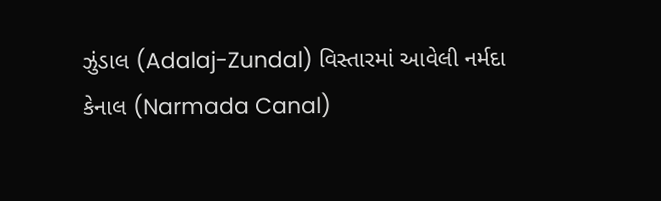ઝુંડાલ (Adalaj-Zundal) વિસ્તારમાં આવેલી નર્મદા કેનાલ (Narmada Canal)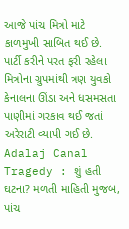આજે પાંચ મિત્રો માટે કાળમુખી સાબિત થઈ છે. પાર્ટી કરીને પરત ફરી રહેલા મિત્રોના ગ્રુપમાંથી ત્રણ યુવકો કેનાલના ઊંડા અને ધસમસતા પાણીમાં ગરકાવ થઈ જતાં અરેરાટી વ્યાપી ગઈ છે. Adalaj Canal Tragedy : શું હતી ઘટના? મળતી માહિતી મુજબ, પાંચ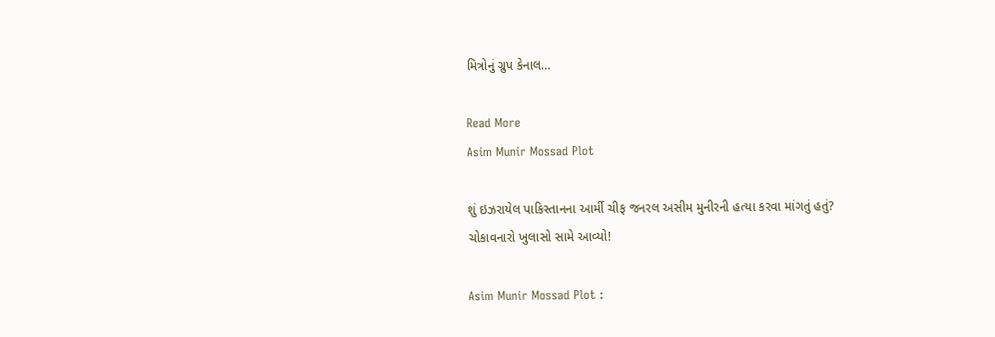મિત્રોનું ગ્રુપ કેનાલ…

Read More
Asim Munir Mossad Plot

શું ઇઝરાયેલ પાકિસ્તાનના આર્મી ચીફ જનરલ અસીમ મુનીરની હત્યા કરવા માંગતું હતું? ચોકાવનારો ખુલાસો સામે આવ્યો!

Asim Munir Mossad Plot :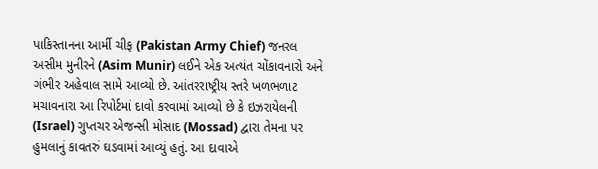પાકિસ્તાનના આર્મી ચીફ (Pakistan Army Chief) જનરલ અસીમ મુનીરને (Asim Munir) લઈને એક અત્યંત ચોંકાવનારો અને ગંભીર અહેવાલ સામે આવ્યો છે. આંતરરાષ્ટ્રીય સ્તરે ખળભળાટ મચાવનારા આ રિપોર્ટમાં દાવો કરવામાં આવ્યો છે કે ઇઝરાયેલની (Israel) ગુપ્તચર એજન્સી મોસાદ (Mossad) દ્વારા તેમના પર હુમલાનું કાવતરું ઘડવામાં આવ્યું હતું. આ દાવાએ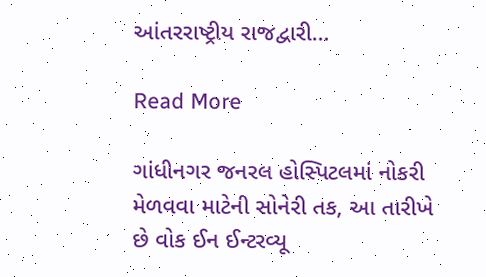આંતરરાષ્ટ્રીય રાજદ્વારી…

Read More

ગાંધીનગર જનરલ હોસ્પિટલમાં નોકરી મેળવવા માટેની સોનેરી તક, આ તારીખે છે વોક ઈન ઈન્ટરવ્યૂ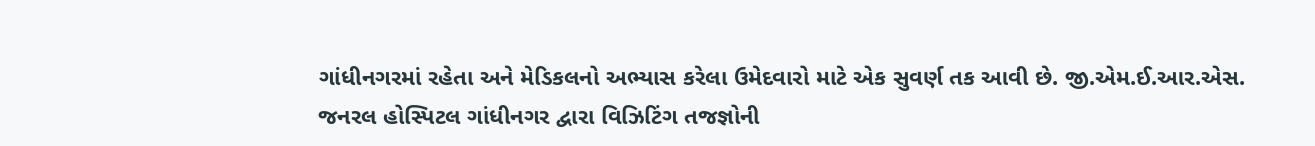ગાંધીનગરમાં રહેતા અને મેડિકલનો અભ્યાસ કરેલા ઉમેદવારો માટે એક સુવર્ણ તક આવી છે. જી.એમ.ઈ.આર.એસ. જનરલ હોસ્પિટલ ગાંધીનગર દ્વારા વિઝિટિંગ તજજ્ઞોની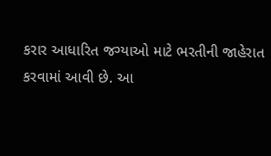કરાર આધારિત જગ્યાઓ માટે ભરતીની જાહેરાત કરવામાં આવી છે. આ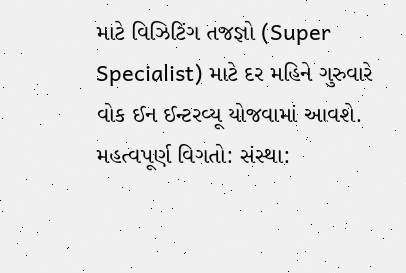માટે વિઝિટિંગ તજજ્ઞો (Super Specialist) માટે દર મહિને ગુરુવારે વોક ઈન ઈન્ટરવ્યૂ યોજવામાં આવશે. મહત્વપૂર્ણ વિગતો: સંસ્થા: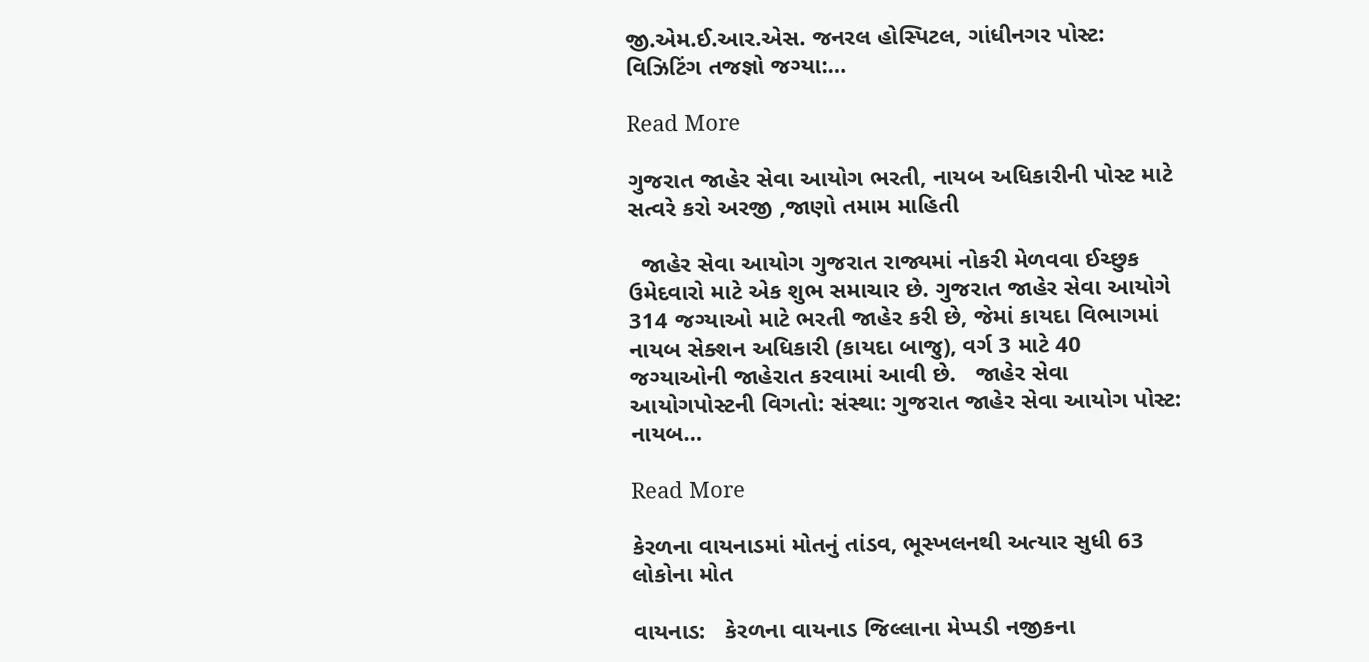જી.એમ.ઈ.આર.એસ. જનરલ હોસ્પિટલ, ગાંધીનગર પોસ્ટ: વિઝિટિંગ તજજ્ઞો જગ્યા:…

Read More

ગુજરાત જાહેર સેવા આયોગ ભરતી, નાયબ અધિકારીની પોસ્ટ માટે સત્વરે કરો અરજી ,જાણો તમામ માહિતી

  જાહેર સેવા આયોગ ગુજરાત રાજ્યમાં નોકરી મેળવવા ઈચ્છુક ઉમેદવારો માટે એક શુભ સમાચાર છે. ગુજરાત જાહેર સેવા આયોગે 314 જગ્યાઓ માટે ભરતી જાહેર કરી છે, જેમાં કાયદા વિભાગમાં નાયબ સેક્શન અધિકારી (કાયદા બાજુ), વર્ગ 3 માટે 40 જગ્યાઓની જાહેરાત કરવામાં આવી છે.   જાહેર સેવા આયોગપોસ્ટની વિગતો: સંસ્થા: ગુજરાત જાહેર સેવા આયોગ પોસ્ટ: નાયબ…

Read More

કેરળના વાયનાડમાં મોતનું તાંડવ, ભૂસ્ખલનથી અત્યાર સુધી 63 લોકોના મોત

વાયનાડ:   કેરળના વાયનાડ જિલ્લાના મેપ્પડી નજીકના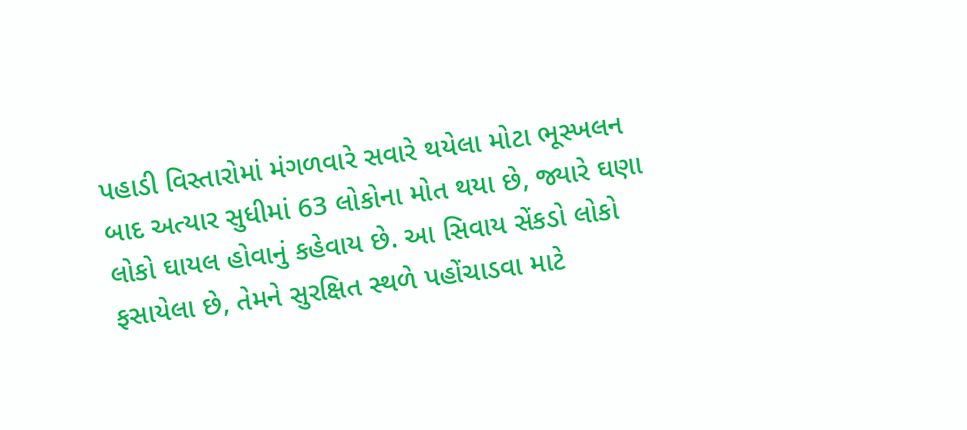પહાડી વિસ્તારોમાં મંગળવારે સવારે થયેલા મોટા ભૂસ્ખલન બાદ અત્યાર સુધીમાં 63 લોકોના મોત થયા છે, જ્યારે ઘણા લોકો ઘાયલ હોવાનું કહેવાય છે. આ સિવાય સેંકડો લોકો ફસાયેલા છે, તેમને સુરક્ષિત સ્થળે પહોંચાડવા માટે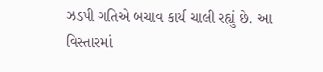ઝડપી ગતિએ બચાવ કાર્ય ચાલી રહ્યું છે. આ વિસ્તારમાં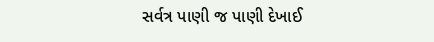સર્વત્ર પાણી જ પાણી દેખાઈ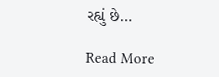રહ્યું છે…

Read More